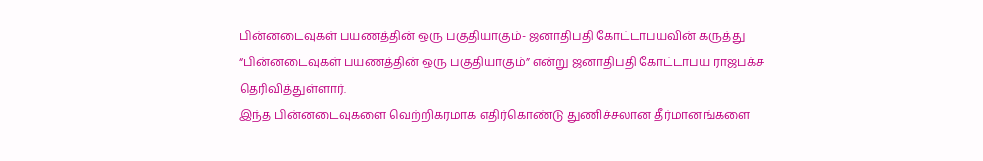பின்னடைவுகள் பயணத்தின் ஒரு பகுதியாகும்- ஜனாதிபதி கோட்டாபயவின் கருத்து
“பின்னடைவுகள் பயணத்தின் ஒரு பகுதியாகும்” என்று ஜனாதிபதி கோட்டாபய ராஜபக்ச தெரிவித்துள்ளார்.
இந்த பின்னடைவுகளை வெற்றிகரமாக எதிர்கொண்டு துணிச்சலான தீர்மானங்களை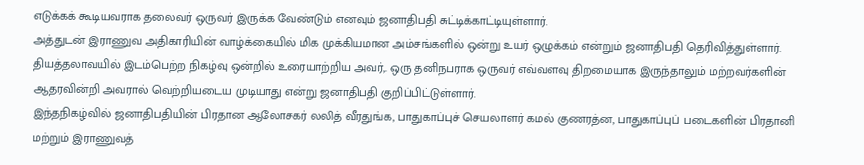எடுக்கக் கூடியவராக தலைவர் ஒருவர் இருக்க வேண்டும் எனவும் ஜனாதிபதி சுட்டிக்காட்டியுள்ளார்.
அத்துடன் இராணுவ அதிகாரியின் வாழ்க்கையில் மிக முக்கியமான அம்சங்களில் ஒன்று உயர் ஒழுக்கம் என்றும் ஜனாதிபதி தெரிவித்துள்ளார்.
தியத்தலாவயில் இடம்பெற்ற நிகழ்வு ஒன்றில் உரையாற்றிய அவர்,. ஒரு தனிநபராக ஒருவர் எவ்வளவு திறமையாக இருந்தாலும் மற்றவர்களின் ஆதரவின்றி அவரால் வெற்றியடைய முடியாது என்று ஜனாதிபதி குறிப்பிட்டுள்ளார்.
இந்தநிகழ்வில் ஜனாதிபதியின் பிரதான ஆலோசகர் லலித் வீரதுங்க, பாதுகாப்புச் செயலாளர் கமல் குணரத்ன, பாதுகாப்புப் படைகளின் பிரதானி மற்றும் இராணுவத்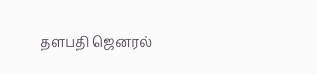தளபதி ஜெனரல்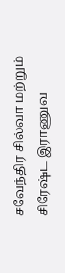சவேந்திர சில்வா மற்றும் சிரேஷ்ட இராணுவ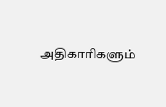அதிகாரிகளும்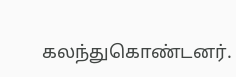கலந்துகொண்டனர்.